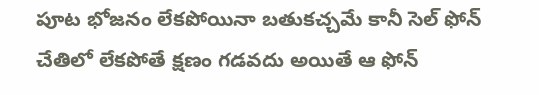పూట భోజనం లేకపోయినా బతుకచ్చమే కానీ సెల్ ఫోన్ చేతిలో లేకపోతే క్షణం గడవదు అయితే ఆ ఫోన్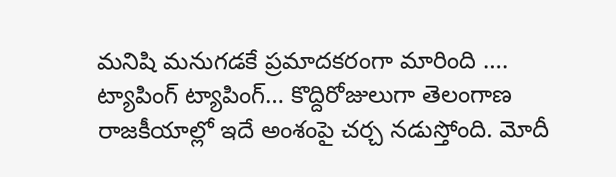మనిషి మనుగడకే ప్రమాదకరంగా మారింది …. ట్యాపింగ్ ట్యాపింగ్… కొద్దిరోజులుగా తెలంగాణ రాజకీయాల్లో ఇదే అంశంపై చర్చ నడుస్తోంది. మోదీ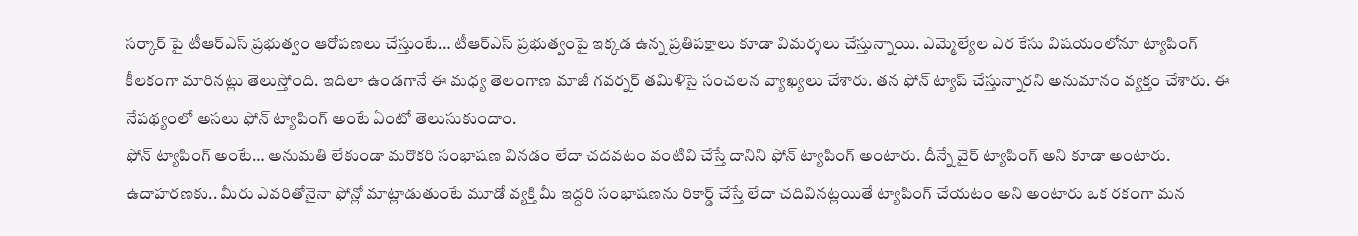సర్కార్ పై టీఆర్ఎస్ ప్రభుత్వం ఆరోపణలు చేస్తుంటే… టీఆర్ఎస్ ప్రభుత్వంపై ఇక్కడ ఉన్న ప్రతిపక్షాలు కూడా విమర్శలు చేస్తున్నాయి. ఎమ్మెల్యేల ఎర కేసు విషయంలోనూ ట్యాపింగ్ కీలకంగా మారినట్లు తెలుస్తోంది. ఇదిలా ఉండగానే ఈ మధ్య తెలంగాణ మాజీ గవర్నర్ తమిళిసై సంచలన వ్యాఖ్యలు చేశారు. తన ఫోన్ ట్యాప్ చేస్తున్నారని అనుమానం వ్యక్తం చేశారు. ఈ నేపథ్యంలో అసలు ఫోన్ ట్యాపింగ్ అంటే ఏంటో తెలుసుకుందాం.
ఫోన్ ట్యాపింగ్ అంటే… అనుమతి లేకుండా మరొకరి సంభాషణ వినడం లేదా చదవటం వంటివి చేస్తే దానిని ఫోన్ ట్యాపింగ్ అంటారు. దీన్నే వైర్ ట్యాపింగ్ అని కూడా అంటారు. ఉదాహరణకు.. మీరు ఎవరితోనైనా ఫోన్లో మాట్లాడుతుంటే మూడో వ్యక్తి మీ ఇద్దరి సంభాషణను రికార్డ్ చేస్తే లేదా చదివినట్లయితే ట్యాపింగ్ చేయటం అని అంటారు ఒక రకంగా మన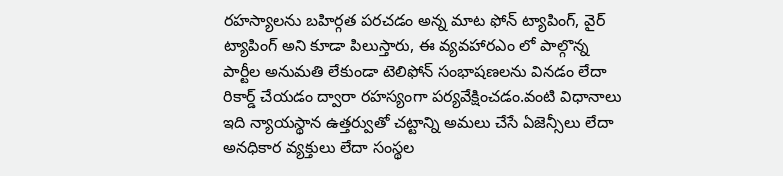రహస్యాలను బహిర్గత పరచడం అన్న మాట ఫోన్ ట్యాపింగ్, వైర్ ట్యాపింగ్ అని కూడా పిలుస్తారు, ఈ వ్యవహారఎం లో పాల్గొన్న పార్టీల అనుమతి లేకుండా టెలిఫోన్ సంభాషణలను వినడం లేదా రికార్డ్ చేయడం ద్వారా రహస్యంగా పర్యవేక్షించడం.వంటి విధానాలు ఇది న్యాయస్థాన ఉత్తర్వుతో చట్టాన్ని అమలు చేసే ఏజెన్సీలు లేదా అనధికార వ్యక్తులు లేదా సంస్థల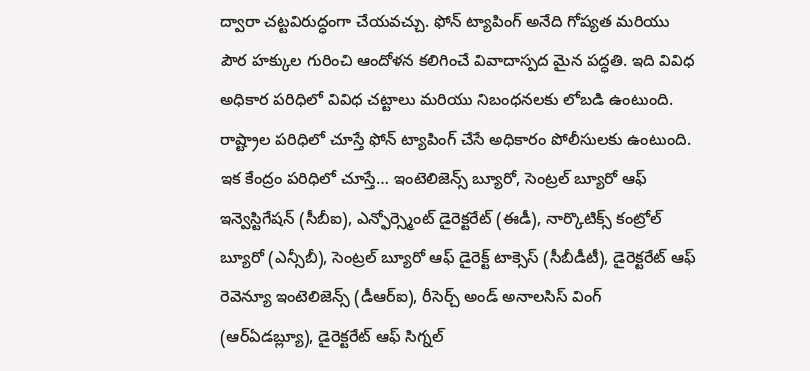ద్వారా చట్టవిరుద్ధంగా చేయవచ్చు. ఫోన్ ట్యాపింగ్ అనేది గోప్యత మరియు పౌర హక్కుల గురించి ఆందోళన కలిగించే వివాదాస్పద మైన పద్ధతి. ఇది వివిధ అధికార పరిధిలో వివిధ చట్టాలు మరియు నిబంధనలకు లోబడి ఉంటుంది.
రాష్ట్రాల పరిధిలో చూస్తే ఫోన్ ట్యాపింగ్ చేసే అధికారం పోలీసులకు ఉంటుంది. ఇక కేంద్రం పరిధిలో చూస్తే… ఇంటెలిజెన్స్ బ్యూరో, సెంట్రల్ బ్యూరో ఆఫ్ ఇన్వెస్టిగేషన్ (సీబీఐ), ఎన్ఫోర్స్మెంట్ డైరెక్టరేట్ (ఈడీ), నార్కొటిక్స్ కంట్రోల్ బ్యూరో (ఎన్సీబీ), సెంట్రల్ బ్యూరో ఆఫ్ డైరెక్ట్ టాక్సెస్ (సీబీడీటీ), డైరెక్టరేట్ ఆఫ్ రెవెన్యూ ఇంటెలిజెన్స్ (డీఆర్ఐ), రీసెర్చ్ అండ్ అనాలసిస్ వింగ్ (ఆర్ఏడబ్ల్యూ), డైరెక్టరేట్ ఆఫ్ సిగ్నల్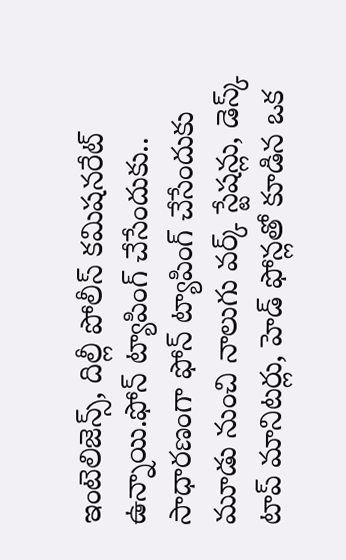ఇంటెలిజెన్స్, దిల్లీ పోలీస్ కమిషనరేట్ ఉన్నాయి.ఫోన్ ట్యాపింగ్ చేసేందుకు.. సాధారణంగా ఫోన్ ట్యాపింగ్ చేసేందుకు మూడు నుంచి నాలుగు వర్క్ స్టేషన్లు, డెస్క్ టాప్ మానిటర్లు, హెడ్ ఫోన్లతో కూడిన ఒక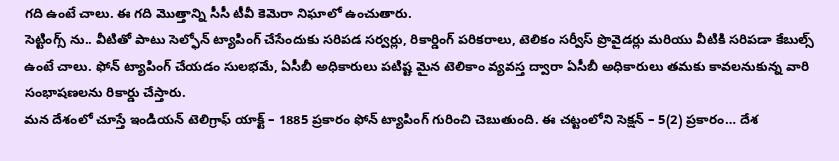గది ఉంటే చాలు. ఈ గది మొత్తాన్ని సీసీ టీవీ కెమెరా నిఘాలో ఉంచుతారు.
సెట్టింగ్స్ ను.. వీటితో పాటు సెల్ఫోన్ ట్యాపింగ్ చేసేందుకు సరిపడ సర్వర్లు, రికార్డింగ్ పరికరాలు, టెలికం సర్వీస్ ప్రొవైడర్లు మరియు వీటికి సరిపడా కేబుల్స్ ఉంటే చాలు. ఫోన్ ట్యాపింగ్ చేయడం సులభమే, ఏసీబీ అధికారులు పటిష్ట మైన టెలికాం వ్యవస్త ద్వారా ఏసీబీ అధికారులు తమకు కావలనుకున్న వారి సంభాషణలను రికార్డు చేస్తారు.
మన దేశంలో చూస్తే ఇండియన్ టెలిగ్రాఫ్ యాక్ట్ – 1885 ప్రకారం ఫోన్ ట్యాపింగ్ గురించి చెబుతుంది. ఈ చట్టంలోని సెక్షన్ – 5(2) ప్రకారం… దేశ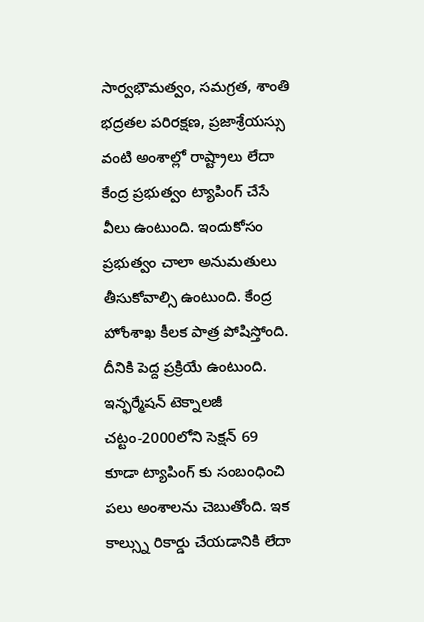సార్వభౌమత్వం, సమగ్రత, శాంతి భద్రతల పరిరక్షణ, ప్రజాశ్రేయస్సు వంటి అంశాల్లో రాష్ట్రాలు లేదా కేంద్ర ప్రభుత్వం ట్యాపింగ్ చేసే వీలు ఉంటుంది. ఇందుకోసం ప్రభుత్వం చాలా అనుమతులు తీసుకోవాల్సి ఉంటుంది. కేంద్ర హోంశాఖ కీలక పాత్ర పోషిస్తోంది. దీనికి పెద్ద ప్రక్రియే ఉంటుంది. ఇన్ఫర్మేషన్ టెక్నాలజీ చట్టం-2000లోని సెక్షన్ 69 కూడా ట్యాపింగ్ కు సంబంధించి పలు అంశాలను చెబుతోంది. ఇక కాల్స్ను రికార్డు చేయడానికి లేదా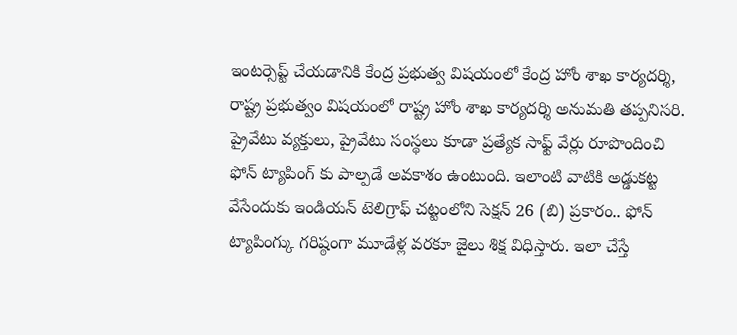ఇంటర్సెప్ట్ చేయడానికి కేంద్ర ప్రభుత్వ విషయంలో కేంద్ర హోం శాఖ కార్యదర్శి, రాష్ట్ర ప్రభుత్వం విషయంలో రాష్ట్ర హోం శాఖ కార్యదర్శి అనుమతి తప్పనిసరి.
ప్రైవేటు వ్యక్తులు, ప్రైవేటు సంస్థలు కూడా ప్రత్యేక సాఫ్ట్ వేర్లు రూపొందించి ఫోన్ ట్యాపింగ్ కు పాల్పడే అవకాశం ఉంటుంది. ఇలాంటి వాటికి అడ్డుకట్ట వేసేందుకు ఇండియన్ టెలిగ్రాఫ్ చట్టంలోని సెక్షన్ 26 (బి) ప్రకారం.. ఫోన్ ట్యాపింగ్కు గరిష్ఠంగా మూడేళ్ల వరకూ జైలు శిక్ష విధిస్తారు. ఇలా చేస్తే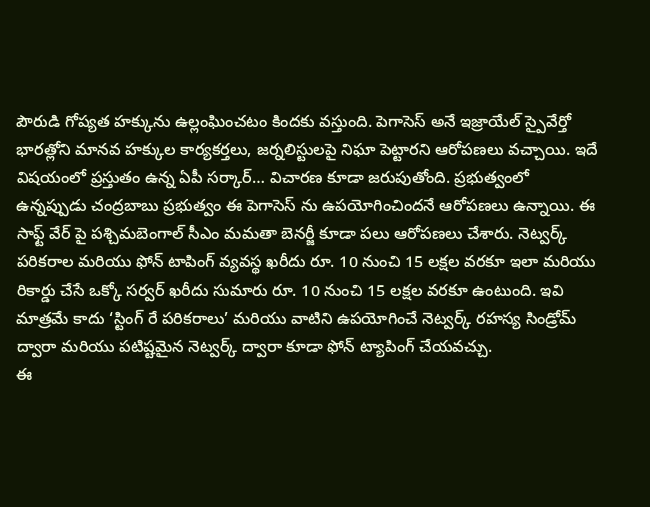పౌరుడి గోప్యత హక్కును ఉల్లంఘించటం కిందకు వస్తుంది. పెగాసెస్ అనే ఇజ్రాయేల్ స్పైవేర్తో భారత్లోని మానవ హక్కుల కార్యకర్తలు, జర్నలిస్టులపై నిఘా పెట్టారని ఆరోపణలు వచ్చాయి. ఇదే విషయంలో ప్రస్తుతం ఉన్న ఏపీ సర్కార్… విచారణ కూడా జరుపుతోంది. ప్రభుత్వంలో ఉన్నప్పుడు చంద్రబాబు ప్రభుత్వం ఈ పెగాసెస్ ను ఉపయోగించిందనే ఆరోపణలు ఉన్నాయి. ఈ సాఫ్ట్ వేర్ పై పశ్చిమబెంగాల్ సీఎం మమతా బెనర్జీ కూడా పలు ఆరోపణలు చేశారు. నెట్వర్క్ పరికరాల మరియు ఫోన్ టాపింగ్ వ్యవస్థ ఖరీదు రూ. 10 నుంచి 15 లక్షల వరకూ ఇలా మరియు రికార్డు చేసే ఒక్కో సర్వర్ ఖరీదు సుమారు రూ. 10 నుంచి 15 లక్షల వరకూ ఉంటుంది. ఇవి మాత్రమే కాదు ‘స్టింగ్ రే పరికరాలు’ మరియు వాటిని ఉపయోగించే నెట్వర్క్ రహస్య సిండ్రోమ్ ద్వారా మరియు పటిష్టమైన నెట్వర్క్ ద్వారా కూడా ఫోన్ ట్యాపింగ్ చేయవచ్చు.
ఈ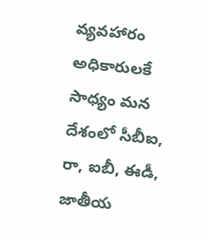వ్యవహారం అధికారులకే సాధ్యం మన దేశంలో సీబీఐ, రా, ఐబీ, ఈడీ, జాతీయ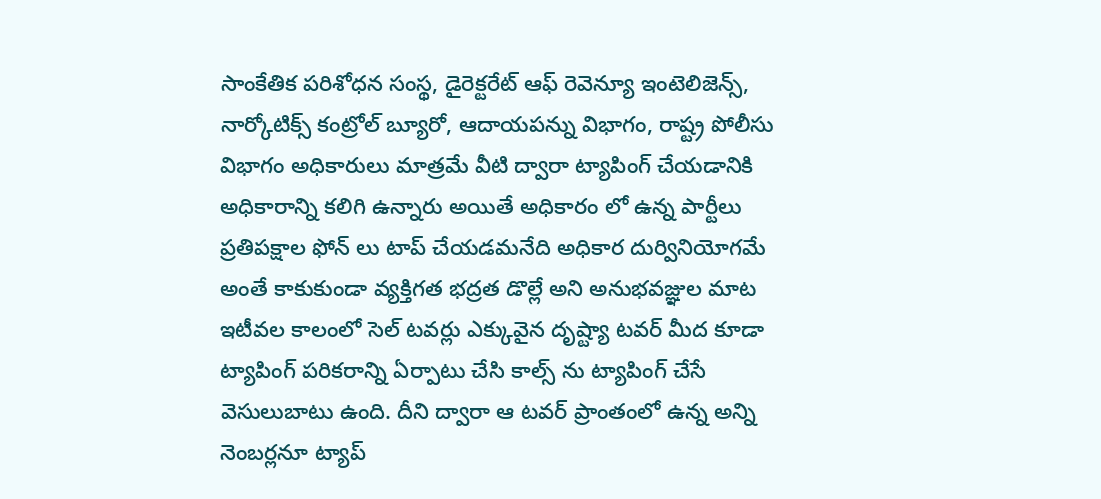సాంకేతిక పరిశోధన సంస్థ, డైరెక్టరేట్ ఆఫ్ రెవెన్యూ ఇంటెలిజెన్స్, నార్కోటిక్స్ కంట్రోల్ బ్యూరో, ఆదాయపన్ను విభాగం, రాష్ట్ర పోలీసు విభాగం అధికారులు మాత్రమే వీటి ద్వారా ట్యాపింగ్ చేయడానికి అధికారాన్ని కలిగి ఉన్నారు అయితే అధికారం లో ఉన్న పార్టీలు ప్రతిపక్షాల ఫోన్ లు టాప్ చేయడమనేది అధికార దుర్వినియోగమే అంతే కాకుకుండా వ్యక్తిగత భద్రత డొల్లే అని అనుభవజ్ఞుల మాట
ఇటీవల కాలంలో సెల్ టవర్లు ఎక్కువైన దృష్ట్యా టవర్ మీద కూడా ట్యాపింగ్ పరికరాన్ని ఏర్పాటు చేసి కాల్స్ ను ట్యాపింగ్ చేసే వెసులుబాటు ఉంది. దీని ద్వారా ఆ టవర్ ప్రాంతంలో ఉన్న అన్ని నెంబర్లనూ ట్యాప్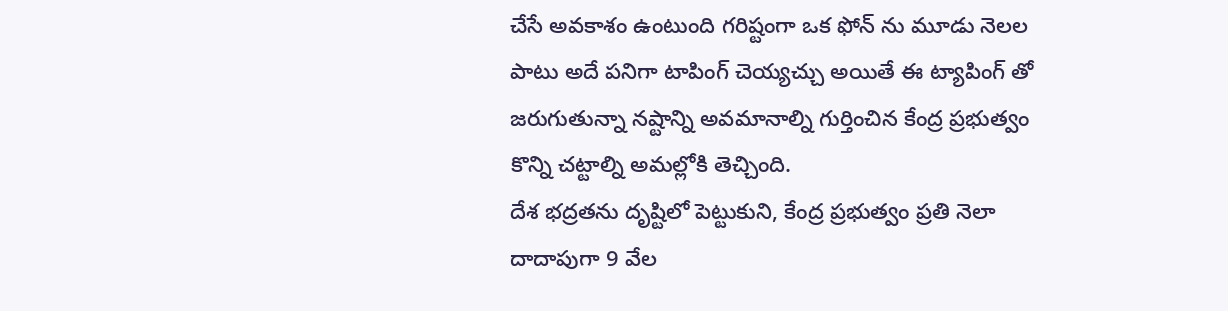చేసే అవకాశం ఉంటుంది గరిష్టంగా ఒక ఫోన్ ను మూడు నెలల పాటు అదే పనిగా టాపింగ్ చెయ్యచ్చు అయితే ఈ ట్యాపింగ్ తో జరుగుతున్నా నష్టాన్ని అవమానాల్ని గుర్తించిన కేంద్ర ప్రభుత్వం కొన్ని చట్టాల్ని అమల్లోకి తెచ్చింది.
దేశ భద్రతను దృష్టిలో పెట్టుకుని, కేంద్ర ప్రభుత్వం ప్రతి నెలా దాదాపుగా 9 వేల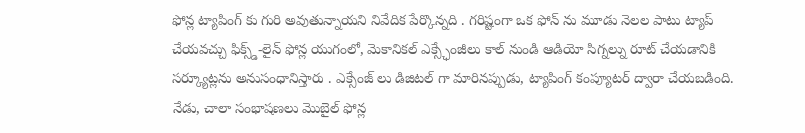ఫోన్ల ట్యాపింగ్ కు గురి అవుతున్నాయని నివేదిక పేర్కొన్నది . గరిష్టంగా ఒక ఫోన్ ను మూడు నెలల పాటు ట్యాప్ చేయవచ్చు ఫిక్స్డ్-లైన్ ఫోన్ల యుగంలో, మెకానికల్ ఎక్స్ఛేంజీలు కాల్ నుండి ఆడియో సిగ్నల్ను రూట్ చేయడానికి సర్క్యూట్లను అనుసంధానిస్తారు . ఎక్సేంజ్ లు డిజిటల్ గా మారినప్పుడు, ట్యాపింగ్ కంప్యూటర్ ద్వారా చేయబడింది. నేడు, చాలా సంభాషణలు మొబైల్ ఫోన్ల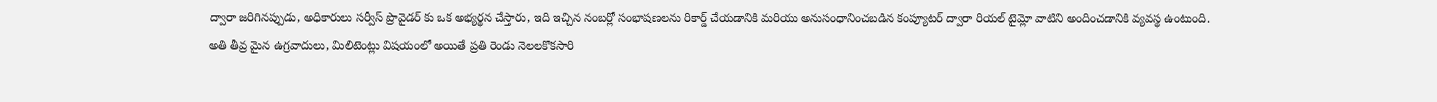ద్వారా జరిగినప్పుడు, అధికారులు సర్వీస్ ప్రొవైడర్ కు ఒక అభ్యర్థన చేస్తారు, ఇది ఇచ్చిన నంబర్లో సంభాషణలను రికార్డ్ చేయడానికి మరియు అనుసంధానించబడిన కంప్యూటర్ ద్వారా రియల్ టైమ్లో వాటిని అందించడానికి వ్యవస్థ ఉంటుంది.
అతి తీవ్ర మైన ఉగ్రవాదులు, మిలిటెంట్లు విషయంలో అయితే ప్రతి రెండు నెలలకొకసారి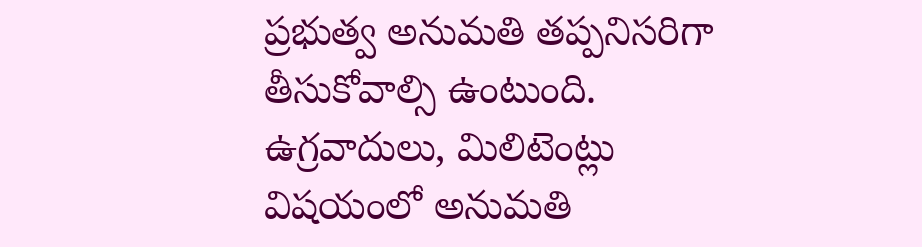ప్రభుత్వ అనుమతి తప్పనిసరిగా తీసుకోవాల్సి ఉంటుంది. ఉగ్రవాదులు, మిలిటెంట్లు విషయంలో అనుమతి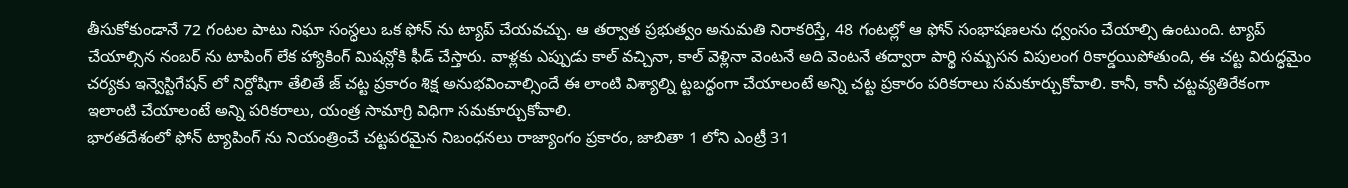తీసుకోకుండానే 72 గంటల పాటు నిఘా సంస్ధలు ఒక ఫోన్ ను ట్యాప్ చేయవచ్చు. ఆ తర్వాత ప్రభుత్వం అనుమతి నిరాకరిస్తే, 48 గంటల్లో ఆ ఫోన్ సంభాషణలను ధ్వంసం చేయాల్సి ఉంటుంది. ట్యాప్ చేయాల్సిన నంబర్ ను టాపింగ్ లేక హ్యాకింగ్ మిషన్లోకి ఫీడ్ చేస్తారు. వాళ్లకు ఎప్పుడు కాల్ వచ్చినా, కాల్ వెళ్లినా వెంటనే అది వెంటనే తద్వారా పార్థి సమ్బసన విపులంగ రికార్డయిపోతుంది, ఈ చట్ట విరుద్ధమైం చర్యకు ఇన్వెస్టిగేషన్ లో నిర్దోషిగా తేలితే జ్ చట్ట ప్రకారం శిక్ష అనుభవించాల్సిందే ఈ లాంటి విశ్యాల్ని ట్టబద్ధంగా చేయాలంటే అన్ని చట్ట ప్రకారం పరికరాలు సమకూర్చుకోవాలి. కానీ, కానీ చట్టవ్యతిరేకంగా ఇలాంటి చేయాలంటే అన్ని పరికరాలు, యంత్ర సామాగ్రి విధిగా సమకూర్చుకోవాలి.
భారతదేశంలో ఫోన్ ట్యాపింగ్ ను నియంత్రించే చట్టపరమైన నిబంధనలు రాజ్యాంగం ప్రకారం, జాబితా 1 లోని ఎంట్రీ 31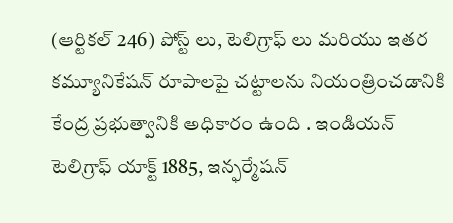(ఆర్టికల్ 246) పోస్ట్ లు, టెలిగ్రాఫ్ లు మరియు ఇతర కమ్యూనికేషన్ రూపాలపై చట్టాలను నియంత్రించడానికి కేంద్ర ప్రభుత్వానికి అధికారం ఉంది . ఇండియన్ టెలిగ్రాఫ్ యాక్ట్ 1885, ఇన్ఫర్మేషన్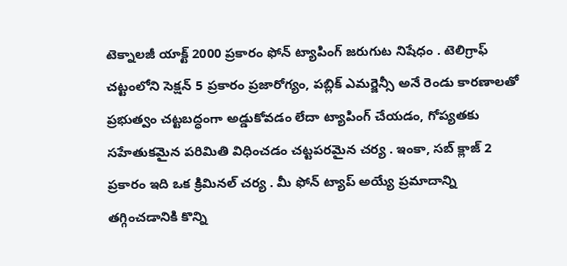టెక్నాలజీ యాక్ట్ 2000 ప్రకారం ఫోన్ ట్యాపింగ్ జరుగుట నిషేధం . టెలిగ్రాఫ్ చట్టంలోని సెక్షన్ 5 ప్రకారం ప్రజారోగ్యం, పబ్లిక్ ఎమర్జెన్సీ అనే రెండు కారణాలతో ప్రభుత్వం చట్టబద్ధంగా అడ్డుకోవడం లేదా ట్యాపింగ్ చేయడం, గోప్యతకు సహేతుకమైన పరిమితి విధించడం చట్టపరమైన చర్య . ఇంకా, సబ్ క్లాజ్ 2 ప్రకారం ఇది ఒక క్రిమినల్ చర్య . మీ ఫోన్ ట్యాప్ అయ్యే ప్రమాదాన్ని తగ్గించడానికి కొన్ని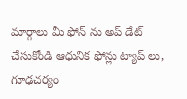మార్గాలు మీ ఫోన్ ను అప్ డేట్ చేసుకోండి ఆధునిక ఫోన్లు ట్యాప్ లు, గూఢచర్యం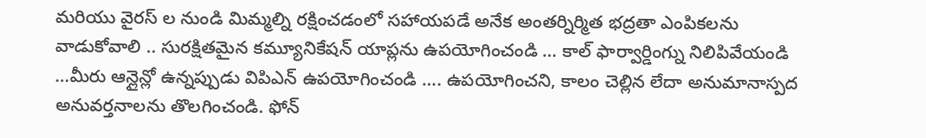మరియు వైరస్ ల నుండి మిమ్మల్ని రక్షించడంలో సహాయపడే అనేక అంతర్నిర్మిత భద్రతా ఎంపికలను వాడుకోవాలి .. సురక్షితమైన కమ్యూనికేషన్ యాప్లను ఉపయోగించండి … కాల్ ఫార్వార్డింగ్ను నిలిపివేయండి …మీరు ఆన్లైన్లో ఉన్నప్పుడు విపిఎన్ ఉపయోగించండి …. ఉపయోగించని, కాలం చెల్లిన లేదా అనుమానాస్పద అనువర్తనాలను తొలగించండి. ఫోన్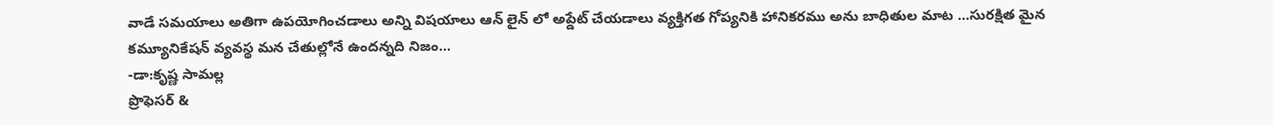వాడే సమయాలు అతిగా ఉపయోగించడాలు అన్ని విషయాలు ఆన్ లైన్ లో అప్డేట్ చేయడాలు వ్యక్తిగత గోప్యనికి హానికరము అను బాధితుల మాట …సురక్షిత మైన కమ్యూనికేషన్ వ్యవస్థ మన చేతుల్లోనే ఉందన్నది నిజం…
-డా:కృష్ణ సామల్ల
ప్రొఫెసర్ &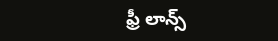ఫ్రీ లాన్స్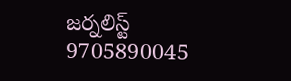జర్నలిస్ట్
9705890045